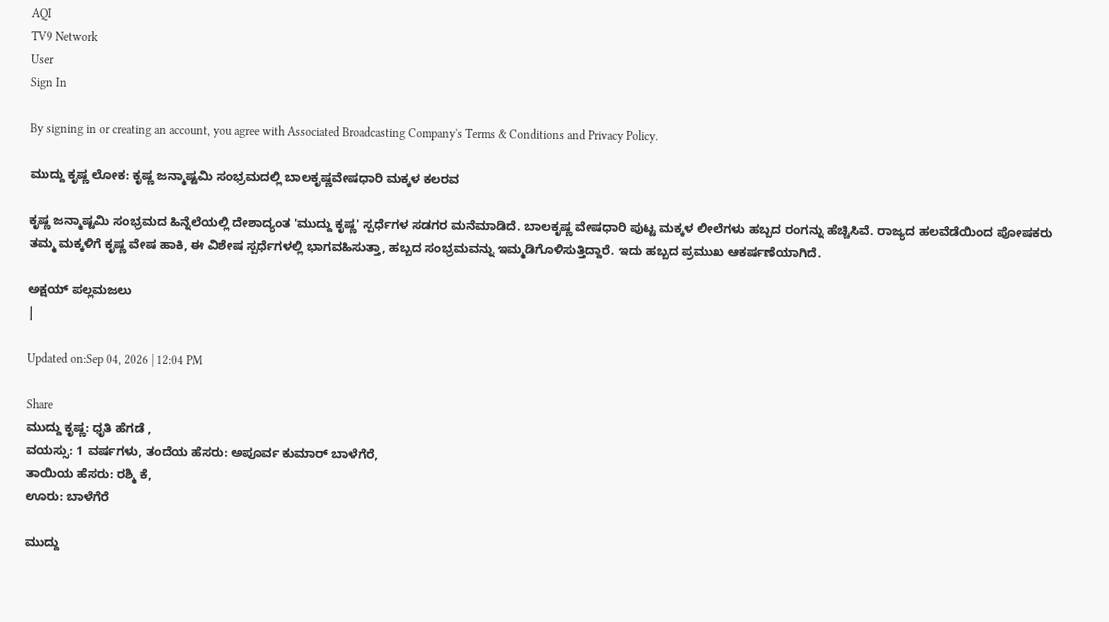AQI
TV9 Network
User
Sign In

By signing in or creating an account, you agree with Associated Broadcasting Company's Terms & Conditions and Privacy Policy.

ಮುದ್ದು ಕೃಷ್ಣ ಲೋಕ: ಕೃಷ್ಣ ಜನ್ಮಾಷ್ಟಮಿ ಸಂಭ್ರಮದಲ್ಲಿ ಬಾಲಕೃಷ್ಣವೇಷಧಾರಿ ಮಕ್ಕಳ ಕಲರವ

ಕೃಷ್ಣ ಜನ್ಮಾಷ್ಟಮಿ ಸಂಭ್ರಮದ ಹಿನ್ನೆಲೆಯಲ್ಲಿ ದೇಶಾದ್ಯಂತ 'ಮುದ್ದು ಕೃಷ್ಣ' ಸ್ಪರ್ಧೆಗಳ ಸಡಗರ ಮನೆಮಾಡಿದೆ. ಬಾಲಕೃಷ್ಣ ವೇಷಧಾರಿ ಪುಟ್ಟ ಮಕ್ಕಳ ಲೀಲೆಗಳು ಹಬ್ಬದ ರಂಗನ್ನು ಹೆಚ್ಚಿಸಿವೆ. ರಾಜ್ಯದ ಹಲವೆಡೆಯಿಂದ ಪೋಷಕರು ತಮ್ಮ ಮಕ್ಕಳಿಗೆ ಕೃಷ್ಣ ವೇಷ ಹಾಕಿ, ಈ ವಿಶೇಷ ಸ್ಪರ್ಧೆಗಳಲ್ಲಿ ಭಾಗವಹಿಸುತ್ತಾ, ಹಬ್ಬದ ಸಂಭ್ರಮವನ್ನು ಇಮ್ಮಡಿಗೊಳಿಸುತ್ತಿದ್ದಾರೆ. ಇದು ಹಬ್ಬದ ಪ್ರಮುಖ ಆಕರ್ಷಣೆಯಾಗಿದೆ.

ಅಕ್ಷಯ್ ಪಲ್ಲಮಜಲು
|

Updated on:Sep 04, 2026 | 12:04 PM

Share
ಮುದ್ದು ಕೃಷ್ಣ: ಧೃತಿ ಹೆಗಡೆ ,
ವಯಸ್ಸು: 1 ವರ್ಷಗಳು, ತಂದೆಯ ಹೆಸರು: ಅಪೂರ್ವ ಕುಮಾರ್ ಬಾಳೆಗೆರೆ,
ತಾಯಿಯ ಹೆಸರು: ರಶ್ಮಿ ಕೆ,
ಊರು: ಬಾಳೆಗೆರೆ

ಮುದ್ದು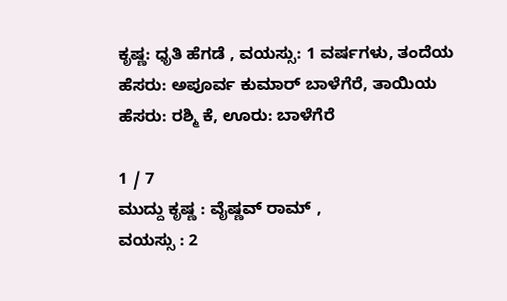ಕೃಷ್ಣ: ಧೃತಿ ಹೆಗಡೆ , ವಯಸ್ಸು: 1 ವರ್ಷಗಳು, ತಂದೆಯ ಹೆಸರು: ಅಪೂರ್ವ ಕುಮಾರ್ ಬಾಳೆಗೆರೆ, ತಾಯಿಯ ಹೆಸರು: ರಶ್ಮಿ ಕೆ, ಊರು: ಬಾಳೆಗೆರೆ

1 / 7
ಮುದ್ದು ಕೃಷ್ಣ : ವೈಷ್ಣವ್ ರಾಮ್ ,
ವಯಸ್ಸು : 2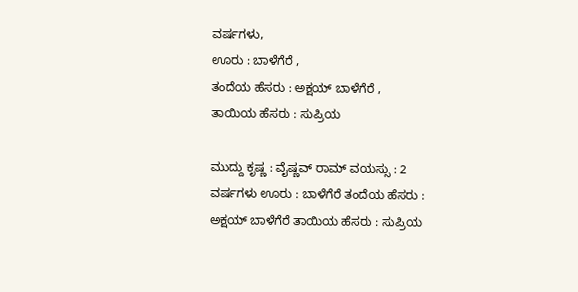ವರ್ಷಗಳು,
ಊರು : ಬಾಳೆಗೆರೆ ,
ತಂದೆಯ ಹೆಸರು : ಅಕ್ಷಯ್ ಬಾಳೆಗೆರೆ ,
ತಾಯಿಯ ಹೆಸರು : ಸುಪ್ರಿಯ

ಮುದ್ದು ಕೃಷ್ಣ : ವೈಷ್ಣವ್ ರಾಮ್ ವಯಸ್ಸು : 2 ವರ್ಷಗಳು ಊರು : ಬಾಳೆಗೆರೆ ತಂದೆಯ ಹೆಸರು : ಅಕ್ಷಯ್ ಬಾಳೆಗೆರೆ ತಾಯಿಯ ಹೆಸರು : ಸುಪ್ರಿಯ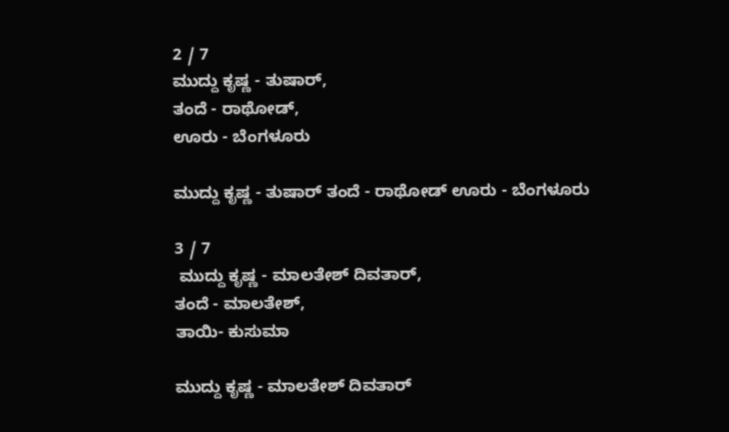2 / 7
ಮುದ್ದು ಕೃಷ್ಣ - ತುಷಾರ್,
ತಂದೆ - ರಾಥೋಡ್,
ಊರು - ಬೆಂಗಳೂರು

ಮುದ್ದು ಕೃಷ್ಣ - ತುಷಾರ್ ತಂದೆ - ರಾಥೋಡ್ ಊರು - ಬೆಂಗಳೂರು

3 / 7
 ಮುದ್ದು ಕೃಷ್ಣ - ಮಾಲತೇಶ್ ದಿವತಾರ್,
ತಂದೆ - ಮಾಲತೇಶ್,
ತಾಯಿ- ಕುಸುಮಾ

ಮುದ್ದು ಕೃಷ್ಣ - ಮಾಲತೇಶ್ ದಿವತಾರ್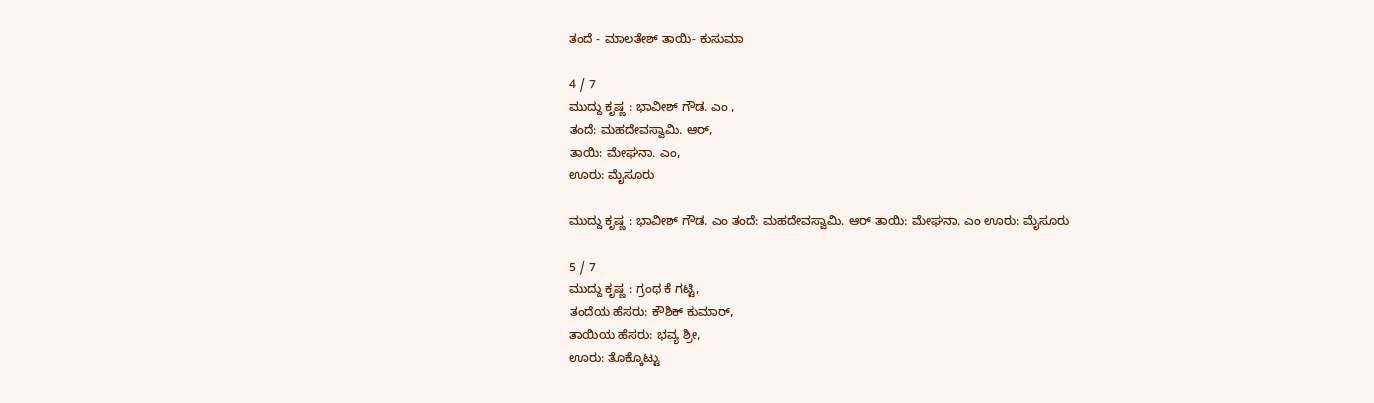ತಂದೆ - ಮಾಲತೇಶ್ ತಾಯಿ- ಕುಸುಮಾ

4 / 7
ಮುದ್ದು ಕೃಷ್ಣ : ಭಾವೀಶ್ ಗೌಡ. ಎಂ ,
ತಂದೆ: ಮಹದೇವಸ್ವಾಮಿ. ಆರ್,
ತಾಯಿ: ಮೇಘನಾ. ಎಂ,
ಊರು: ಮೈಸೂರು

ಮುದ್ದು ಕೃಷ್ಣ : ಭಾವೀಶ್ ಗೌಡ. ಎಂ ತಂದೆ: ಮಹದೇವಸ್ವಾಮಿ. ಆರ್ ತಾಯಿ: ಮೇಘನಾ. ಎಂ ಊರು: ಮೈಸೂರು

5 / 7
ಮುದ್ದು ಕೃಷ್ಣ : ಗ್ರಂಥ ಕೆ ಗಟ್ಟಿ,
ತಂದೆಯ ಹೆಸರು: ಕೌಶಿಕ್ ಕುಮಾರ್,
ತಾಯಿಯ ಹೆಸರು: ಭವ್ಯ ಶ್ರೀ,
ಊರು: ತೊಕ್ಕೊಟ್ಟು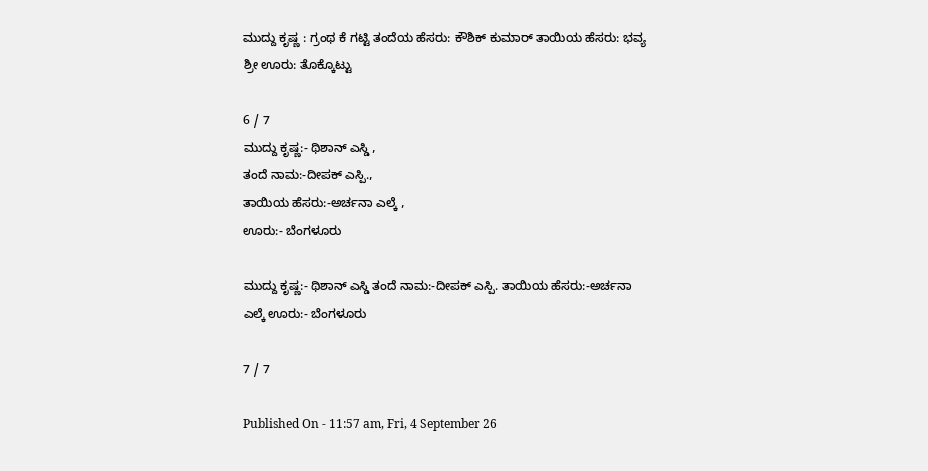ಮುದ್ದು ಕೃಷ್ಣ : ಗ್ರಂಥ ಕೆ ಗಟ್ಟಿ ತಂದೆಯ ಹೆಸರು: ಕೌಶಿಕ್ ಕುಮಾರ್ ತಾಯಿಯ ಹೆಸರು: ಭವ್ಯ ಶ್ರೀ ಊರು: ತೊಕ್ಕೊಟ್ಟು

6 / 7
ಮುದ್ದು ಕೃಷ್ಣ:- ಥಿಶಾನ್ ಎಸ್ಡಿ ,
ತಂದೆ ನಾಮ:-ದೀಪಕ್ ಎಸ್ಪಿ.,
ತಾಯಿಯ ಹೆಸರು:-ಅರ್ಚನಾ ಎಲ್ಕೆ ,
ಊರು:- ಬೆಂಗಳೂರು

ಮುದ್ದು ಕೃಷ್ಣ:- ಥಿಶಾನ್ ಎಸ್ಡಿ ತಂದೆ ನಾಮ:-ದೀಪಕ್ ಎಸ್ಪಿ. ತಾಯಿಯ ಹೆಸರು:-ಅರ್ಚನಾ ಎಲ್ಕೆ ಊರು:- ಬೆಂಗಳೂರು

7 / 7

Published On - 11:57 am, Fri, 4 September 26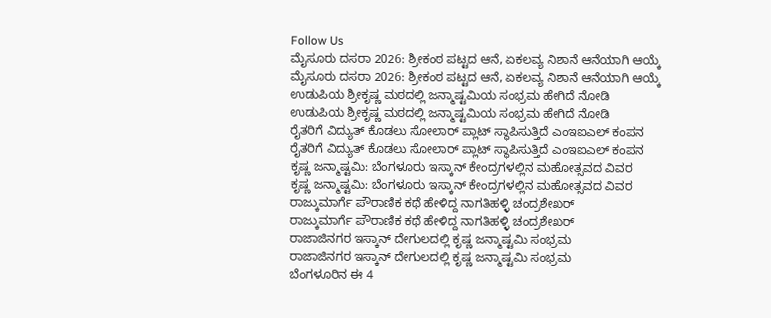Follow Us
ಮೈಸೂರು ದಸರಾ 2026: ಶ್ರೀಕಂಠ ಪಟ್ಟದ ಆನೆ, ಏಕಲವ್ಯ ನಿಶಾನೆ ಆನೆಯಾಗಿ ಆಯ್ಕೆ
ಮೈಸೂರು ದಸರಾ 2026: ಶ್ರೀಕಂಠ ಪಟ್ಟದ ಆನೆ, ಏಕಲವ್ಯ ನಿಶಾನೆ ಆನೆಯಾಗಿ ಆಯ್ಕೆ
ಉಡುಪಿಯ ಶ್ರೀಕೃಷ್ಣ ಮಠದಲ್ಲಿ ಜನ್ಮಾಷ್ಟಮಿಯ ಸಂಭ್ರಮ ಹೇಗಿದೆ ನೋಡಿ
ಉಡುಪಿಯ ಶ್ರೀಕೃಷ್ಣ ಮಠದಲ್ಲಿ ಜನ್ಮಾಷ್ಟಮಿಯ ಸಂಭ್ರಮ ಹೇಗಿದೆ ನೋಡಿ
ರೈತರಿಗೆ ವಿದ್ಯುತ್ ಕೊಡಲು ಸೋಲಾರ್ ಪ್ಲಾಟ್ ಸ್ಥಾಪಿಸುತ್ತಿದೆ ಎಂಇಐಎಲ್ ಕಂಪನ
ರೈತರಿಗೆ ವಿದ್ಯುತ್ ಕೊಡಲು ಸೋಲಾರ್ ಪ್ಲಾಟ್ ಸ್ಥಾಪಿಸುತ್ತಿದೆ ಎಂಇಐಎಲ್ ಕಂಪನ
ಕೃಷ್ಣ ಜನ್ಮಾಷ್ಟಮಿ: ಬೆಂಗಳೂರು ಇಸ್ಕಾನ್ ಕೇಂದ್ರಗಳಲ್ಲಿನ ಮಹೋತ್ಸವದ ವಿವರ
ಕೃಷ್ಣ ಜನ್ಮಾಷ್ಟಮಿ: ಬೆಂಗಳೂರು ಇಸ್ಕಾನ್ ಕೇಂದ್ರಗಳಲ್ಲಿನ ಮಹೋತ್ಸವದ ವಿವರ
ರಾಜ್ಕುಮಾರ್ಗೆ ಪೌರಾಣಿಕ ಕಥೆ ಹೇಳಿದ್ದ ನಾಗತಿಹಳ್ಳಿ ಚಂದ್ರಶೇಖರ್
ರಾಜ್ಕುಮಾರ್ಗೆ ಪೌರಾಣಿಕ ಕಥೆ ಹೇಳಿದ್ದ ನಾಗತಿಹಳ್ಳಿ ಚಂದ್ರಶೇಖರ್
ರಾಜಾಜಿನಗರ ಇಸ್ಕಾನ್ ದೇಗುಲದಲ್ಲಿ ಕೃಷ್ಣ ಜನ್ಮಾಷ್ಟಮಿ ಸಂಭ್ರಮ
ರಾಜಾಜಿನಗರ ಇಸ್ಕಾನ್ ದೇಗುಲದಲ್ಲಿ ಕೃಷ್ಣ ಜನ್ಮಾಷ್ಟಮಿ ಸಂಭ್ರಮ
ಬೆಂಗಳೂರಿನ ಈ 4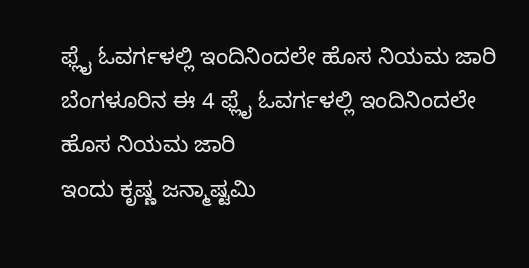ಫ್ಲೈ ಓವರ್ಗಳಲ್ಲಿ ಇಂದಿನಿಂದಲೇ ಹೊಸ ನಿಯಮ ಜಾರಿ
ಬೆಂಗಳೂರಿನ ಈ 4 ಫ್ಲೈ ಓವರ್ಗಳಲ್ಲಿ ಇಂದಿನಿಂದಲೇ ಹೊಸ ನಿಯಮ ಜಾರಿ
ಇಂದು ಕೃಷ್ಣ ಜನ್ಮಾಷ್ಟಮಿ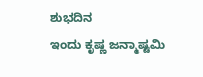ಶುಭದಿನ
ಇಂದು ಕೃಷ್ಣ ಜನ್ಮಾಷ್ಟಮಿ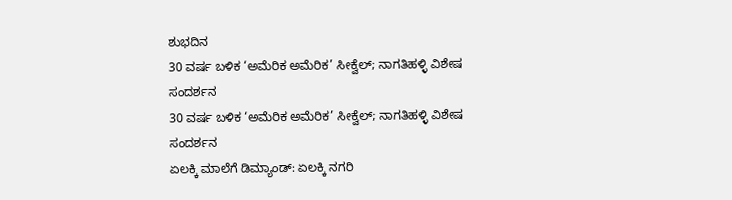ಶುಭದಿನ
30 ವರ್ಷ ಬಳಿಕ ‘ಅಮೆರಿಕ ಅಮೆರಿಕ’ ಸೀಕ್ವೆಲ್; ನಾಗತಿಹಳ್ಳಿ ವಿಶೇಷ ಸಂದರ್ಶನ
30 ವರ್ಷ ಬಳಿಕ ‘ಅಮೆರಿಕ ಅಮೆರಿಕ’ ಸೀಕ್ವೆಲ್; ನಾಗತಿಹಳ್ಳಿ ವಿಶೇಷ ಸಂದರ್ಶನ
ಏಲಕ್ಕಿ ಮಾಲೆಗೆ ಡಿಮ್ಯಾಂಡ್: ಏಲಕ್ಕಿ ನಗರಿ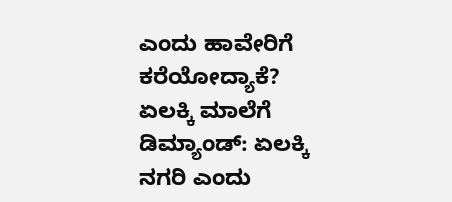ಎಂದು ಹಾವೇರಿಗೆ ಕರೆಯೋದ್ಯಾಕೆ?
ಏಲಕ್ಕಿ ಮಾಲೆಗೆ ಡಿಮ್ಯಾಂಡ್: ಏಲಕ್ಕಿ ನಗರಿ ಎಂದು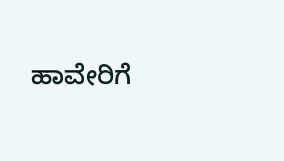ಹಾವೇರಿಗೆ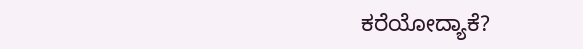ಕರೆಯೋದ್ಯಾಕೆ?